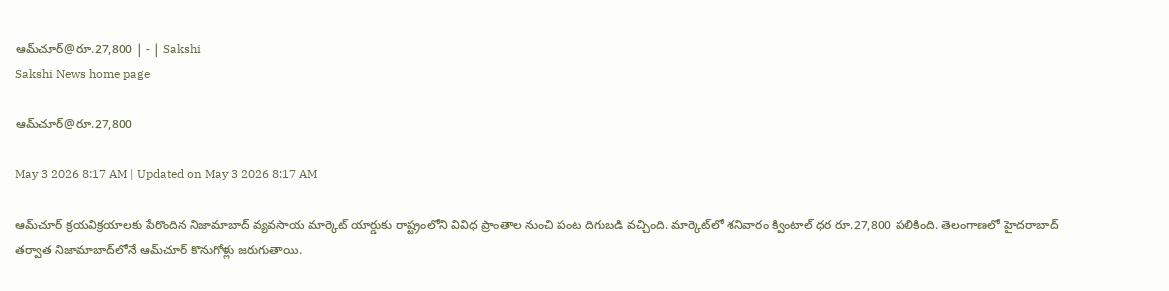ఆమ్‌చూర్‌@రూ.27,800 | - | Sakshi
Sakshi News home page

ఆమ్‌చూర్‌@రూ.27,800

May 3 2026 8:17 AM | Updated on May 3 2026 8:17 AM

ఆమ్‌చూర్‌ క్రయవిక్రయాలకు పేరొందిన నిజామాబాద్‌ వ్యవసాయ మార్కెట్‌ యార్డుకు రాష్ట్రంలోని వివిధ ప్రాంతాల నుంచి పంట దిగుబడి వచ్చింది. మార్కెట్‌లో శనివారం క్వింటాల్‌ ధర రూ.27,800 పలికింది. తెలంగాణలో హైదరాబాద్‌ తర్వాత నిజామాబాద్‌లోనే ఆమ్‌చూర్‌ కొనుగోళ్లు జరుగుతాయి.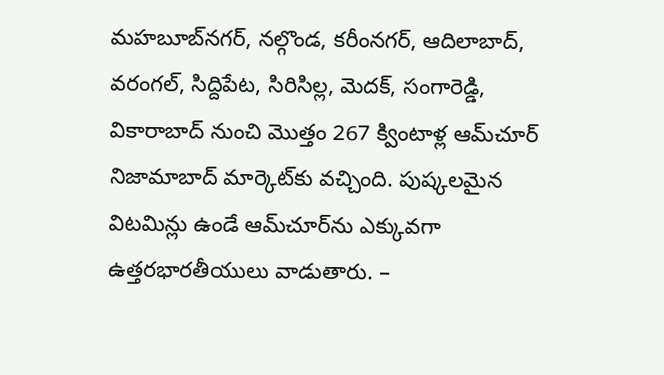మహబూబ్‌నగర్‌, నల్గొండ, కరీంనగర్‌, ఆదిలాబాద్‌, వరంగల్‌, సిద్దిపేట, సిరిసిల్ల, మెదక్‌, సంగారెడ్డి, వికారాబాద్‌ నుంచి మొత్తం 267 క్వింటాళ్ల ఆమ్‌చూర్‌ నిజామాబాద్‌ మార్కెట్‌కు వచ్చింది. పుష్కలమైన విటమిన్లు ఉండే ఆమ్‌చూర్‌ను ఎక్కువగా ఉత్తరభారతీయులు వాడుతారు. –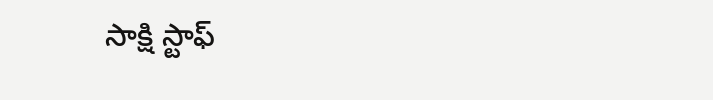సాక్షి స్టాఫ్‌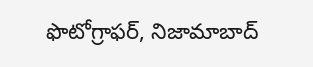ఫొటోగ్రాఫర్‌, నిజామాబాద్‌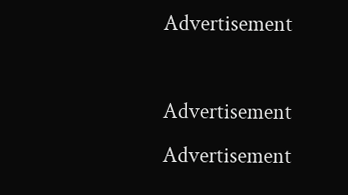Advertisement

Advertisement
Advertisement